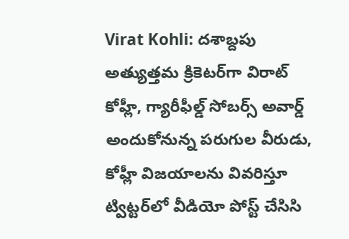Virat Kohli: ద‌శాబ్ద‌పు అత్యుత్త‌మ క్రికెట‌ర్‌గా విరాట్ కోహ్లీ, గ్యారీఫీల్డ్ సోబ‌ర్స్ అవార్డ్ అందుకోనున్న పరుగుల వీరుడు, కోహ్లీ విజయాలను వివరిస్తూ ట్విట్టర్‌లో వీడియో పోస్ట్ చేసిసి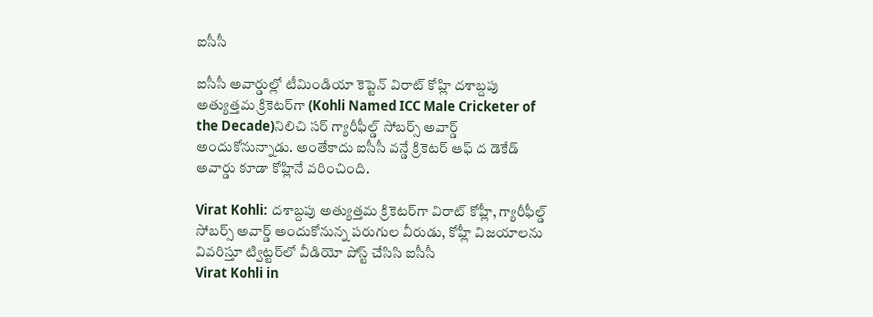ఐసీసీ

ఐసీసీ అవార్డుల్లో టీమిండియా కెప్టెన్ విరాట్ కోహ్లి ద‌శాబ్ద‌పు అత్యుత్త‌మ క్రికెట‌ర్‌గా (Kohli Named ICC Male Cricketer of the Decade)నిలిచి స‌ర్ గ్యారీఫీల్డ్ సోబ‌ర్స్ అవార్డ్ అందుకోనున్నాడు. అంతేకాదు ఐసీసీ వ‌న్డే క్రికెట‌ర్ ఆఫ్ ద డెకేడ్ అవార్డు కూడా కోహ్లినే వ‌రించింది.

Virat Kohli: ద‌శాబ్ద‌పు అత్యుత్త‌మ క్రికెట‌ర్‌గా విరాట్ కోహ్లీ, గ్యారీఫీల్డ్ సోబ‌ర్స్ అవార్డ్ అందుకోనున్న పరుగుల వీరుడు, కోహ్లీ విజయాలను వివరిస్తూ ట్విట్టర్‌లో వీడియో పోస్ట్ చేసిసి ఐసీసీ
Virat Kohli in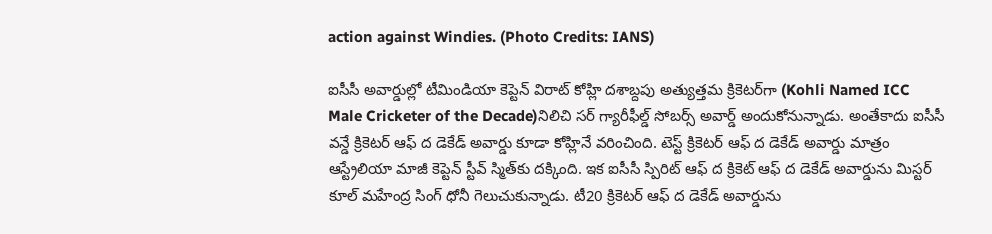action against Windies. (Photo Credits: IANS)

ఐసీసీ అవార్డుల్లో టీమిండియా కెప్టెన్ విరాట్ కోహ్లి ద‌శాబ్ద‌పు అత్యుత్త‌మ క్రికెట‌ర్‌గా (Kohli Named ICC Male Cricketer of the Decade)నిలిచి స‌ర్ గ్యారీఫీల్డ్ సోబ‌ర్స్ అవార్డ్ అందుకోనున్నాడు. అంతేకాదు ఐసీసీ వ‌న్డే క్రికెట‌ర్ ఆఫ్ ద డెకేడ్ అవార్డు కూడా కోహ్లినే వ‌రించింది. టెస్ట్ క్రికెట‌ర్ ఆఫ్ ద డెకేడ్ అవార్డు మాత్రం ఆస్ట్రేలియా మాజీ కెప్టెన్ స్టీవ్ స్మిత్‌కు ద‌క్కింది. ఇక ఐసీసీ స్పిరిట్ ఆఫ్ ద క్రికెట్ ఆఫ్ ద డెకేడ్ అవార్డును మిస్ట‌ర్ కూల్ మ‌హేంద్ర సింగ్ ధోనీ గెలుచుకున్నాడు. టీ20 క్రికెట‌ర్ ఆఫ్ ద డెకేడ్ అవార్డును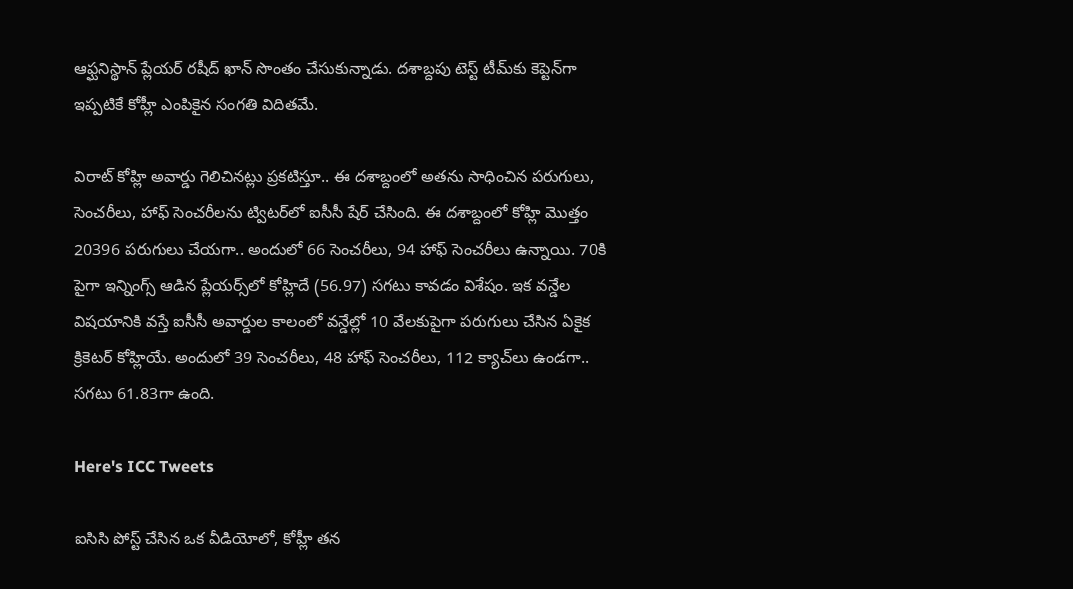ఆఫ్ఘ‌నిస్థాన్ ప్లేయ‌ర్ ర‌షీద్ ఖాన్ సొంతం చేసుకున్నాడు. ద‌శాబ్ద‌పు టెస్ట్ టీమ్‌కు కెప్టెన్‌గా ఇప్పటికే కోహ్లీ ఎంపికైన సంగతి విదితమే.

విరాట్ కోహ్లి అవార్డు గెలిచిన‌ట్లు ప్ర‌క‌టిస్తూ.. ఈ ద‌శాబ్దంలో అత‌ను సాధించిన ప‌రుగులు, సెంచ‌రీలు, హాఫ్ సెంచ‌రీల‌ను ట్విట‌ర్‌లో ఐసీసీ షేర్ చేసింది. ఈ ద‌శాబ్దంలో కోహ్లి మొత్తం 20396 ప‌రుగులు చేయ‌గా.. అందులో 66 సెంచ‌రీలు, 94 హాఫ్ సెంచరీలు ఉన్నాయి. 70కి పైగా ఇన్నింగ్స్ ఆడిన ప్లేయ‌ర్స్‌లో కోహ్లిదే (56.97) స‌గ‌టు కావ‌డం విశేషం. ఇక వ‌న్డేల విష‌యానికి వ‌స్తే ఐసీసీ అవార్డుల కాలంలో వ‌న్డేల్లో 10 వేల‌కుపైగా ప‌రుగులు చేసిన ఏకైక క్రికెట‌ర్ కోహ్లియే. అందులో 39 సెంచ‌రీలు, 48 హాఫ్ సెంచ‌రీలు, 112 క్యాచ్‌లు ఉండ‌గా.. స‌గ‌టు 61.83గా ఉంది.

Here's ICC Tweets

ఐసిసి పోస్ట్ చేసిన ఒక వీడియోలో, కోహ్లీ తన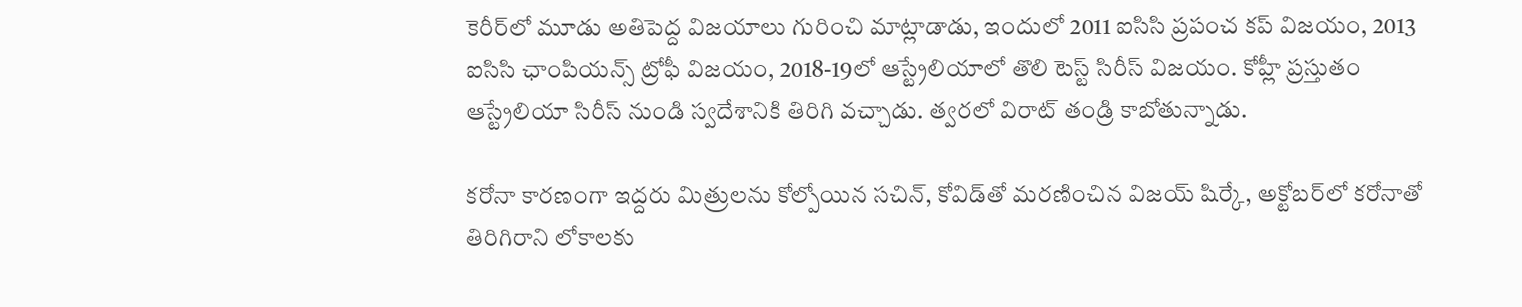కెరీర్‌లో మూడు అతిపెద్ద విజయాలు గురించి మాట్లాడాడు, ఇందులో 2011 ఐసిసి ప్రపంచ కప్ విజయం, 2013 ఐసిసి ఛాంపియన్స్ ట్రోఫీ విజయం, 2018-19లో ఆస్ట్రేలియాలో తొలి టెస్ట్ సిరీస్ విజయం. కోహ్లీ ప్రస్తుతం ఆస్ట్రేలియా సిరీస్ నుండి స్వదేశానికి తిరిగి వచ్చాడు. త్వరలో విరాట్ తండ్రి కాబోతున్నాడు.

కరోనా కారణంగా ఇద్దరు మిత్రులను కోల్పోయిన సచిన్, కోవిడ్‌తో మరణించిన విజయ్ షిర్కే, అక్టోబర్‌లో కరోనాతో తిరిగిరాని లోకాలకు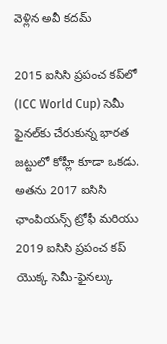వెళ్లిన అవీ కదమ్

2015 ఐసిసి ప్రపంచ కప్‌లో (ICC World Cup) సెమీ ఫైనల్‌కు చేరుకున్న భారత జట్టులో కోహ్లీ కూడా ఒకడు. అతను 2017 ఐసిసి ఛాంపియన్స్ ట్రోఫీ మరియు 2019 ఐసిసి ప్రపంచ కప్ యొక్క సెమీ-ఫైనల్కు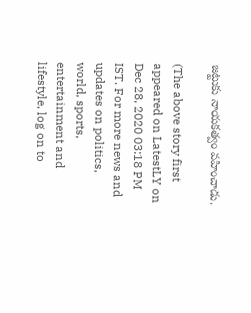జట్టుకు నాయకత్వం వహించాడు.

(The above story first appeared on LatestLY on Dec 28, 2020 03:18 PM IST. For more news and updates on politics, world, sports, entertainment and lifestyle, log on to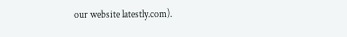our website latestly.com).